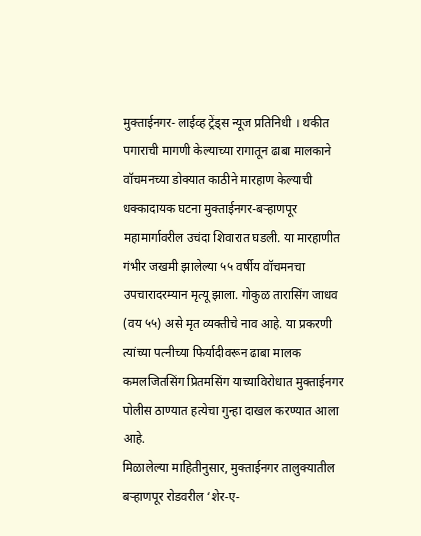मुक्ताईनगर- लाईव्ह ट्रेंड्स न्यूज प्रतिनिधी । थकीत पगाराची मागणी केल्याच्या रागातून ढाबा मालकाने वॉचमनच्या डोक्यात काठीने मारहाण केल्याची धक्कादायक घटना मुक्ताईनगर-बऱ्हाणपूर महामार्गावरील उचंदा शिवारात घडली. या मारहाणीत गंभीर जखमी झालेल्या ५५ वर्षीय वॉचमनचा उपचारादरम्यान मृत्यू झाला. गोकुळ तारासिंग जाधव (वय ५५) असे मृत व्यक्तीचे नाव आहे. या प्रकरणी त्यांच्या पत्नीच्या फिर्यादीवरून ढाबा मालक कमलजितसिंग प्रितमसिंग याच्याविरोधात मुक्ताईनगर पोलीस ठाण्यात हत्येचा गुन्हा दाखल करण्यात आला आहे.
मिळालेल्या माहितीनुसार, मुक्ताईनगर तालुक्यातील बऱ्हाणपूर रोडवरील ‘शेर-ए-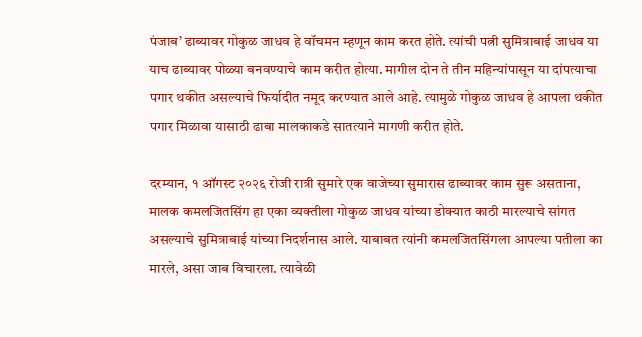पंजाब’ ढाब्यावर गोकुळ जाधव हे वॉचमन म्हणून काम करत होते. त्यांची पत्नी सुमित्राबाई जाधव या याच ढाब्यावर पोळ्या बनवण्याचे काम करीत होत्या. मागील दोन ते तीन महिन्यांपासून या दांपत्याचा पगार थकीत असल्याचे फिर्यादीत नमूद करण्यात आले आहे. त्यामुळे गोकुळ जाधव हे आपला थकीत पगार मिळावा यासाठी ढाबा मालकाकडे सातत्याने मागणी करीत होते.

दरम्यान, १ ऑगस्ट २०२६ रोजी रात्री सुमारे एक वाजेच्या सुमारास ढाब्यावर काम सुरू असताना, मालक कमलजितसिंग हा एका व्यक्तीला गोकुळ जाधव यांच्या डोक्यात काठी मारल्याचे सांगत असल्याचे सुमित्राबाई यांच्या निदर्शनास आले. याबाबत त्यांनी कमलजितसिंगला आपल्या पतीला का मारले, असा जाब विचारला. त्यावेळी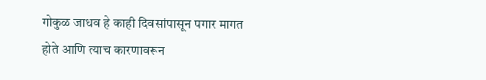गोकुळ जाधव हे काही दिवसांपासून पगार मागत होते आणि त्याच कारणावरून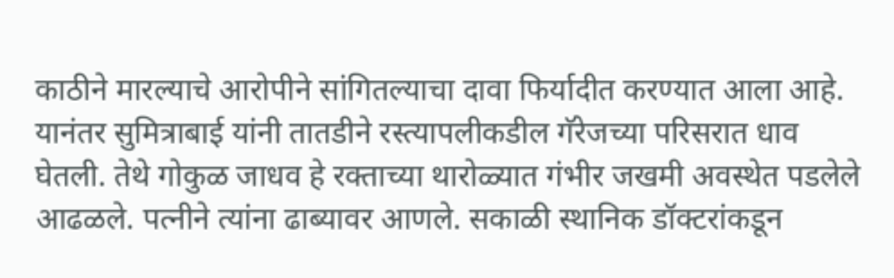काठीने मारल्याचे आरोपीने सांगितल्याचा दावा फिर्यादीत करण्यात आला आहे.
यानंतर सुमित्राबाई यांनी तातडीने रस्त्यापलीकडील गॅरेजच्या परिसरात धाव घेतली. तेथे गोकुळ जाधव हे रक्ताच्या थारोळ्यात गंभीर जखमी अवस्थेत पडलेले आढळले. पत्नीने त्यांना ढाब्यावर आणले. सकाळी स्थानिक डॉक्टरांकडून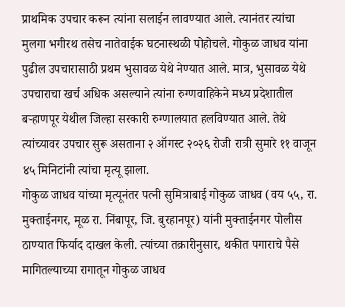प्राथमिक उपचार करून त्यांना सलाईन लावण्यात आले. त्यानंतर त्यांचा मुलगा भगीरथ तसेच नातेवाईक घटनास्थळी पोहोचले. गोकुळ जाधव यांना पुढील उपचारासाठी प्रथम भुसावळ येथे नेण्यात आले. मात्र, भुसावळ येथे उपचाराचा खर्च अधिक असल्याने त्यांना रुग्णवाहिकेने मध्य प्रदेशातील बऱ्हाणपूर येथील जिल्हा सरकारी रुग्णालयात हलविण्यात आले. तेथे त्यांच्यावर उपचार सुरू असताना २ ऑगस्ट २०२६ रोजी रात्री सुमारे ११ वाजून ४५ मिनिटांनी त्यांचा मृत्यू झाला.
गोकुळ जाधव यांच्या मृत्यूनंतर पत्नी सुमित्राबाई गोकुळ जाधव (वय ५५, रा. मुक्ताईनगर, मूळ रा. निंबापूर, जि. बुरहानपूर) यांनी मुक्ताईनगर पोलीस ठाण्यात फिर्याद दाखल केली. त्यांच्या तक्रारीनुसार, थकीत पगाराचे पैसे मागितल्याच्या रागातून गोकुळ जाधव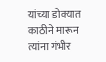यांच्या डोक्यात काठीने मारून त्यांना गंभीर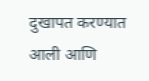दुखापत करण्यात आली आणि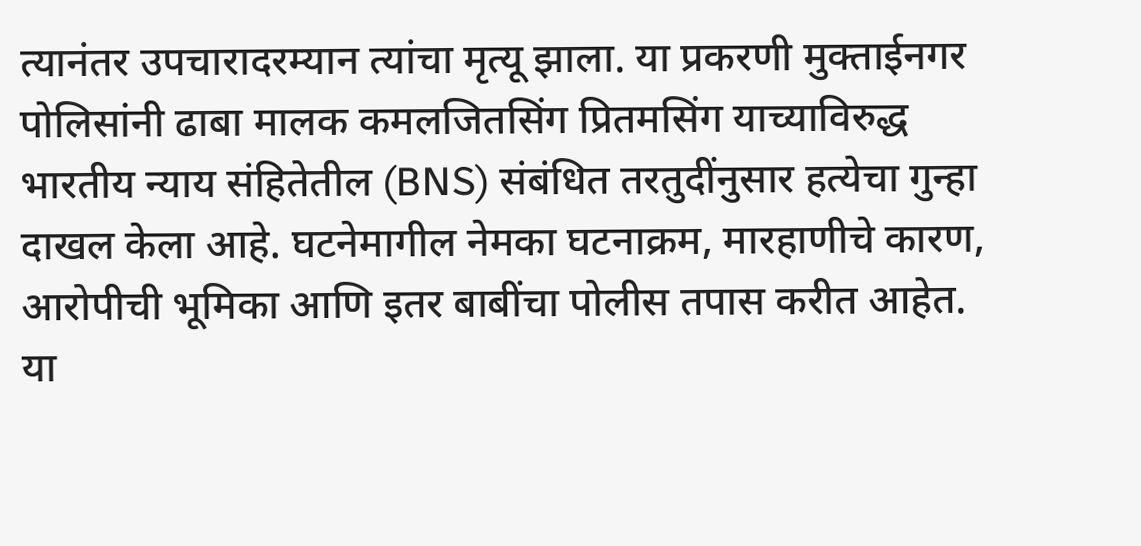त्यानंतर उपचारादरम्यान त्यांचा मृत्यू झाला. या प्रकरणी मुक्ताईनगर पोलिसांनी ढाबा मालक कमलजितसिंग प्रितमसिंग याच्याविरुद्ध भारतीय न्याय संहितेतील (BNS) संबंधित तरतुदींनुसार हत्येचा गुन्हा दाखल केला आहे. घटनेमागील नेमका घटनाक्रम, मारहाणीचे कारण, आरोपीची भूमिका आणि इतर बाबींचा पोलीस तपास करीत आहेत. या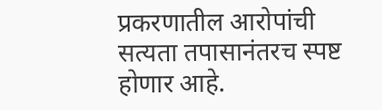प्रकरणातील आरोपांची सत्यता तपासानंतरच स्पष्ट होणार आहे.